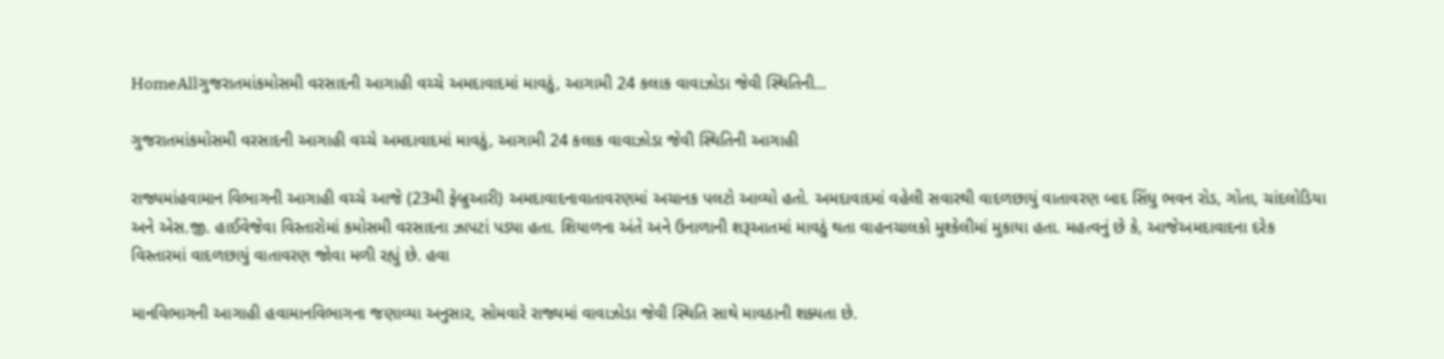HomeAllગુજરાતમાંકમોસમી વરસાદની આગાહી વચ્ચે અમદાવાદમાં માવઠું, આગામી 24 કલાક વાવાઝોડા જેવી સ્થિતિની...

ગુજરાતમાંકમોસમી વરસાદની આગાહી વચ્ચે અમદાવાદમાં માવઠું, આગામી 24 કલાક વાવાઝોડા જેવી સ્થિતિની આગાહી

રાજ્યમાંહવામાન વિભાગની આગાહી વચ્ચે આજે (23મી ફેબ્રુઆરી) અમદાવાદનાવાતાવરણમાં અચાનક પલટો આવ્યો હતો. અમદાવાદમાં વહેલી સવારથી વાદળછાયું વાતાવરણ બાદ સિંધુ ભવન રોડ, ગોતા, ચાંદલોડિયા અને એસ.જી. હાઈવેજેવા વિસ્તારોમાં કમોસમી વરસાદના ઝાપટાં પડ્યા હતા. શિયાળના અંતે અને ઉનાળાની શરૂઆતમાં માવઠું થતા વાહનચાલકો મુશ્કેલીમાં મુકાયા હતા. મહત્વનું છે કે, આજેઅમદાવાદના દરેક વિસ્તારમાં વાદળછાયું વાતાવરણ જોવા મળી રહ્યું છે. હવા

માનવિભાગની આગાહી હવામાનવિભાગના જણાવ્યા અનુસાર, સોમવારે રાજ્યમાં વાવાઝોડા જેવી સ્થિતિ સાથે માવઠાની શક્યતા છે.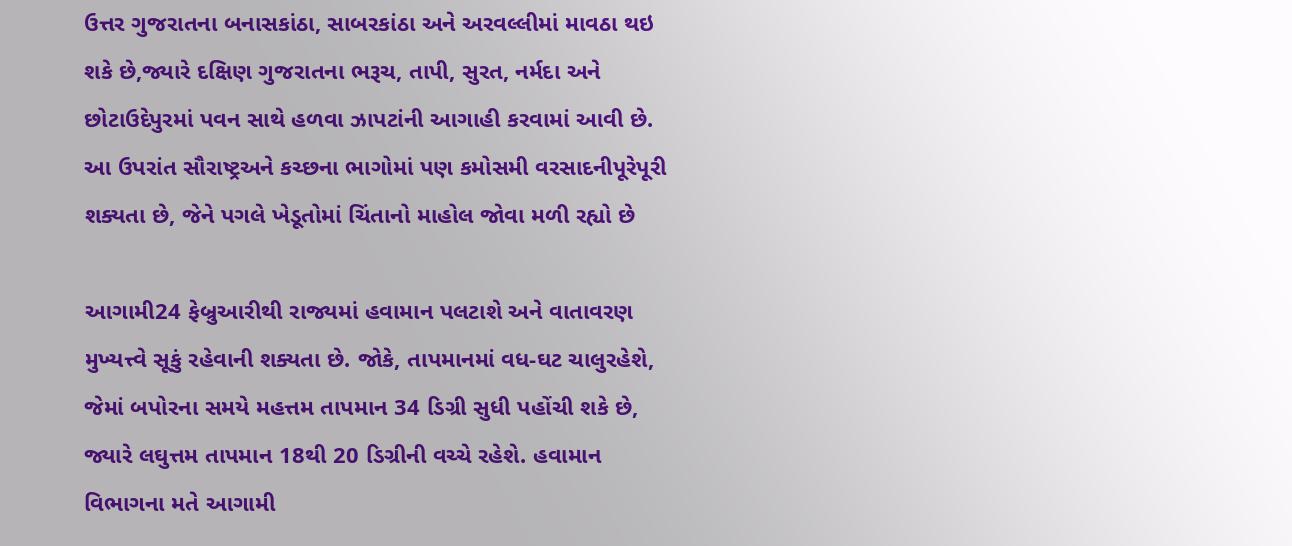ઉત્તર ગુજરાતના બનાસકાંઠા, સાબરકાંઠા અને અરવલ્લીમાં માવઠા થઇ શકે છે,જ્યારે દક્ષિણ ગુજરાતના ભરૂચ, તાપી, સુરત, નર્મદા અને છોટાઉદેપુરમાં પવન સાથે હળવા ઝાપટાંની આગાહી કરવામાં આવી છે. આ ઉપરાંત સૌરાષ્ટ્રઅને કચ્છના ભાગોમાં પણ કમોસમી વરસાદનીપૂરેપૂરી શક્યતા છે, જેને પગલે ખેડૂતોમાં ચિંતાનો માહોલ જોવા મળી રહ્યો છે

આગામી24 ફેબ્રુઆરીથી રાજ્યમાં હવામાન પલટાશે અને વાતાવરણ મુખ્યત્ત્વે સૂકું રહેવાની શક્યતા છે. જોકે, તાપમાનમાં વધ-ઘટ ચાલુરહેશે, જેમાં બપોરના સમયે મહત્તમ તાપમાન 34 ડિગ્રી સુધી પહોંચી શકે છે, જ્યારે લઘુત્તમ તાપમાન 18થી 20 ડિગ્રીની વચ્ચે રહેશે. હવામાન વિભાગના મતે આગામી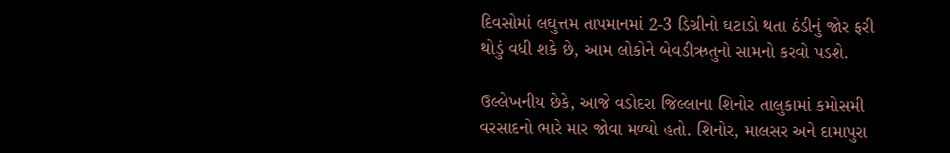દિવસોમાં લઘુત્તમ તાપમાનમાં 2-3 ડિગ્રીનો ઘટાડો થતા ઠંડીનું જોર ફરી થોડું વધી શકે છે, આમ લોકોને બેવડીઋતુનો સામનો કરવો પડશે.

ઉલ્લેખનીય છેકે, આજે વડોદરા જિલ્લાના શિનોર તાલુકામાં કમોસમી વરસાદનો ભારે માર જોવા મળ્યો હતો. શિનોર, માલસર અને દામાપુરા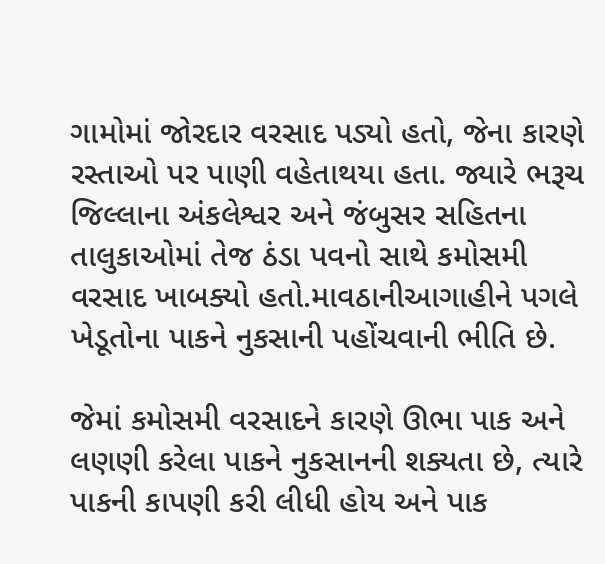ગામોમાં જોરદાર વરસાદ પડ્યો હતો, જેના કારણે રસ્તાઓ પર પાણી વહેતાથયા હતા. જ્યારે ભરૂચ જિલ્લાના અંકલેશ્વર અને જંબુસર સહિતના તાલુકાઓમાં તેજ ઠંડા પવનો સાથે કમોસમી વરસાદ ખાબક્યો હતો.માવઠાનીઆગાહીને પગલે ખેડૂતોના પાકને નુકસાની પહોંચવાની ભીતિ છે.

જેમાં કમોસમી વરસાદને કારણે ઊભા પાક અને લણણી કરેલા પાકને નુકસાનની શક્યતા છે, ત્યારે પાકની કાપણી કરી લીધી હોય અને પાક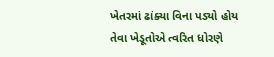ખેતરમાં ઢાંક્યા વિના પડ્યો હોય તેવા ખેડૂતોએ ત્વરિત ધોરણે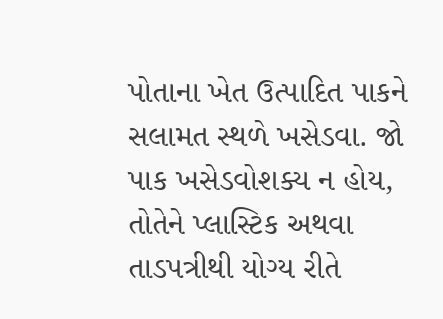પોતાના ખેત ઉત્પાદિત પાકને સલામત સ્થળે ખસેડવા. જો પાક ખસેડવોશક્ય ન હોય, તોતેને પ્લાસ્ટિક અથવા તાડપત્રીથી યોગ્ય રીતે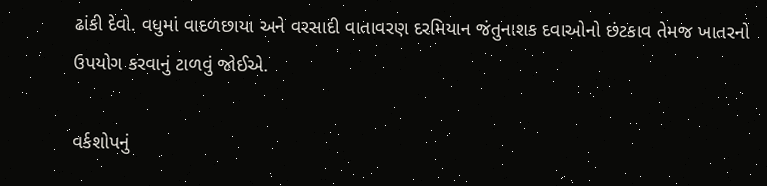ઢાંકી દેવો. વધુમાં વાદળછાયા અને વરસાદી વાતાવરણ દરમિયાન જંતુનાશક દવાઓનો છંટકાવ તેમજ ખાતરનો ઉપયોગ કરવાનું ટાળવું જોઈએ.

વર્કશોપનું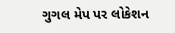ગુગલ મેપ પર લોકેશન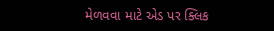મેળવવા માટે એડ પર ક્લિક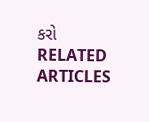કરો
RELATED ARTICLES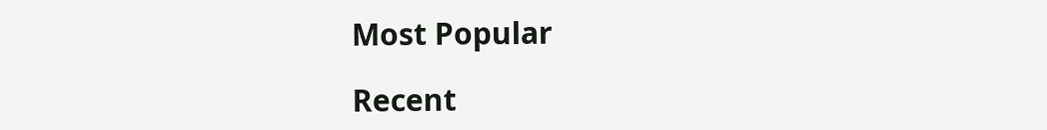Most Popular

Recent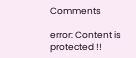Comments

error: Content is protected !!